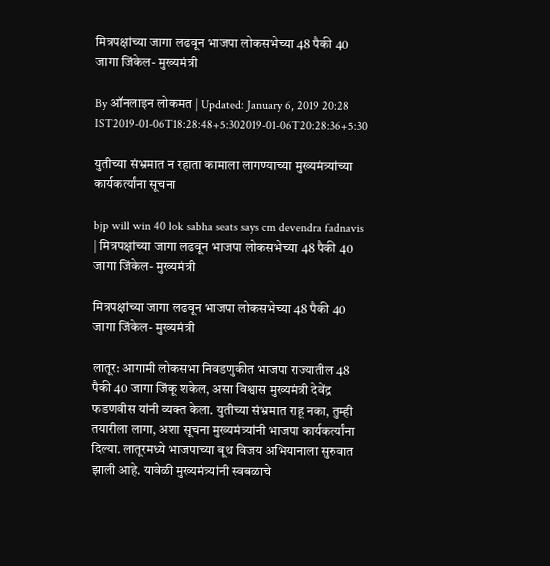मित्रपक्षांच्या जागा लढवून भाजपा लोकसभेच्या 48 पैकी 40 जागा जिंकेल- मुख्यमंत्री

By ऑनलाइन लोकमत | Updated: January 6, 2019 20:28 IST2019-01-06T18:28:48+5:302019-01-06T20:28:36+5:30

युतीच्या संभ्रमात न रहाता कामाला लागण्याच्या मुख्यमंत्र्यांच्या कार्यकर्त्यांना सूचना

bjp will win 40 lok sabha seats says cm devendra fadnavis | मित्रपक्षांच्या जागा लढवून भाजपा लोकसभेच्या 48 पैकी 40 जागा जिंकेल- मुख्यमंत्री

मित्रपक्षांच्या जागा लढवून भाजपा लोकसभेच्या 48 पैकी 40 जागा जिंकेल- मुख्यमंत्री

लातूर: आगामी लोकसभा निवडणुकीत भाजपा राज्यातील 48 पैकी 40 जागा जिंकू शकेल, असा विश्वास मुख्यमंत्री देवेंद्र फडणवीस यांनी व्यक्त केला. युतीच्या संभ्रमात राहू नका, तुम्ही तयारीला लागा, अशा सूचना मुख्यमंत्र्यांनी भाजपा कार्यकर्त्यांना दिल्या. लातूरमध्ये भाजपाच्या बूथ विजय अभियानाला सुरुवात झाली आहे. यावेळी मुख्यमंत्र्यांनी स्वबळाचे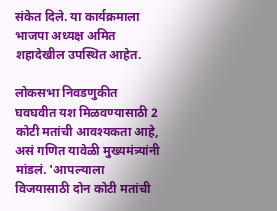संकेत दिले. या कार्यक्रमाला भाजपा अध्यक्ष अमित शहादेखील उपस्थित आहेत.

लोकसभा निवडणुकीत घवघवीत यश मिळवण्यासाठी 2 कोटी मतांची आवश्यकता आहे, असं गणित यावेळी मुख्यमंत्र्यांनी मांडलं. 'आपल्याला विजयासाठी दोन कोटी मतांची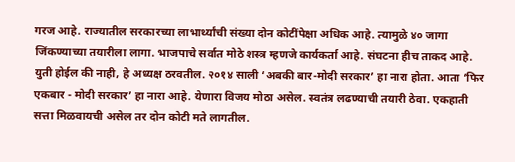गरज आहे. राज्यातील सरकारच्या लाभार्थ्यांची संख्या दोन कोटींपेक्षा अधिक आहे. त्यामुळे ४० जागा जिंकण्याच्या तयारीला लागा. भाजपाचे सर्वात मोठे शस्त्र म्हणजे कार्यकर्ता आहे. संघटना हीच ताकद आहे. युती होईल की नाही, हे अध्यक्ष ठरवतील. २०१४ साली ‘अबकी बार-मोदी सरकार’ हा नारा होता. आता ‘फिर एकबार - मोदी सरकार’ हा नारा आहे. येणारा विजय मोठा असेल. स्वतंत्र लढण्याची तयारी ठेवा. एकहाती सत्ता मिळवायची असेल तर दोन कोटी मते लागतील.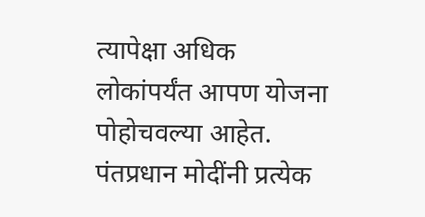त्यापेक्षा अधिक लोकांपर्यंत आपण योजना पोहोचवल्या आहेत. पंतप्रधान मोदींनी प्रत्येक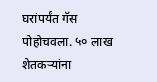घरांपर्यंत गॅस पोहोचवला. ५० लाख शेतकऱ्यांना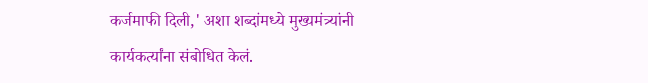कर्जमाफी दिली,' अशा शब्दांमध्ये मुख्यमंत्र्यांनी कार्यकर्त्यांना संबोधित केलं.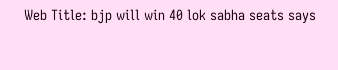Web Title: bjp will win 40 lok sabha seats says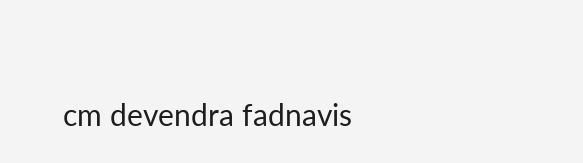cm devendra fadnavis